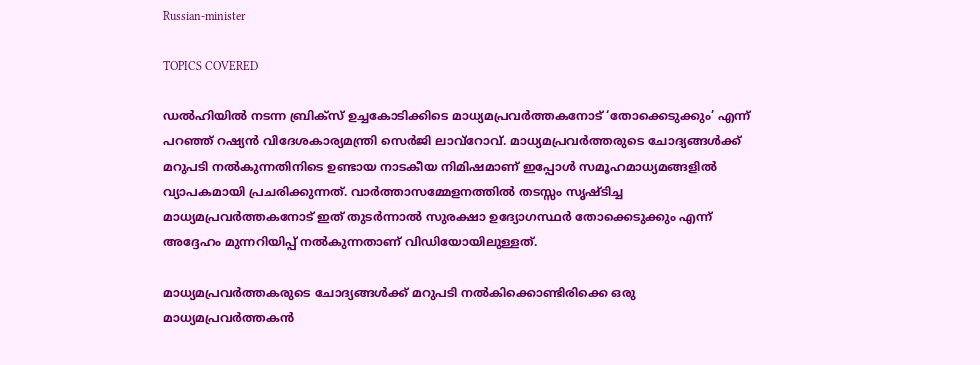Russian-minister

TOPICS COVERED

ഡല്‍ഹിയില്‍ നടന്ന ബ്രിക്സ് ഉച്ചകോടിക്കിടെ മാധ്യമപ്രവര്‍ത്തകനോട് ‘തോക്കെടുക്കും’ എന്ന് പറഞ്ഞ് റഷ്യന്‍ വിദേശകാര്യമന്ത്രി സെര്‍ജി ലാവ്റോവ്. മാധ്യമപ്രവര്‍ത്തരുടെ ചോദ്യങ്ങള്‍ക്ക് മറുപടി നല്‍കുന്നതിനിടെ ഉണ്ടായ നാടകീയ നിമിഷമാണ് ഇപ്പോള്‍ സമൂഹമാധ്യമങ്ങളില്‍ വ്യാപകമായി പ്രചരിക്കുന്നത്. വാര്‍ത്താസമ്മേളനത്തില്‍ തടസ്സം സൃഷ്ടിച്ച മാധ്യമപ്രവര്‍ത്തകനോട് ഇത് തുടര്‍ന്നാല്‍ സുരക്ഷാ ഉദ്യോഗസ്ഥര്‍ തോക്കെടുക്കും എന്ന് അദ്ദേഹം മുന്നറിയിപ്പ് നല്‍കുന്നതാണ് വിഡിയോയിലുള്ളത്.

മാധ്യമപ്രവര്‍ത്തകരുടെ ചോദ്യങ്ങള്‍ക്ക് മറുപടി നല്‍കിക്കൊണ്ടിരിക്കെ ഒരു മാധ്യമപ്രവര്‍ത്തകന്‍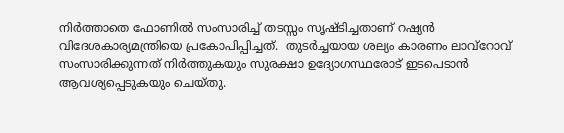നിര്‍ത്താതെ ഫോണില്‍ സംസാരിച്ച് തടസ്സം സ‍ൃഷ്ടിച്ചതാണ് റഷ്യന്‍ വിദേശകാര്യമന്ത്രിയെ പ്രകോപിപ്പിച്ചത്.  തുടർച്ചയായ ശല്യം കാരണം ലാവ്‌റോവ് സംസാരിക്കുന്നത് നിർത്തുകയും സുരക്ഷാ ഉദ്യോഗസ്ഥരോട് ഇടപെടാൻ ആവശ്യപ്പെടുകയും ചെയ്തു.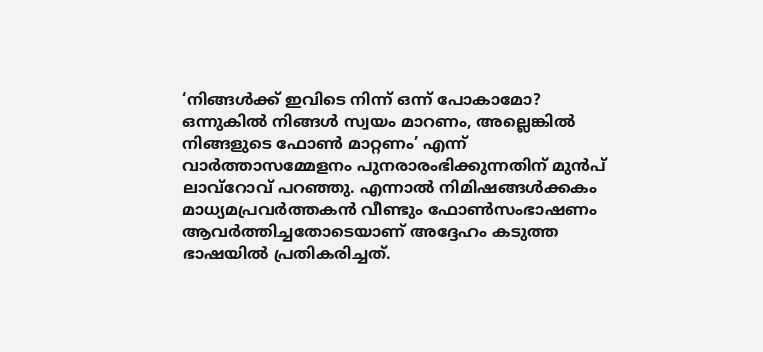‘നിങ്ങൾക്ക് ഇവിടെ നിന്ന് ഒന്ന് പോകാമോ? ഒന്നുകിൽ നിങ്ങൾ സ്വയം മാറണം, അല്ലെങ്കിൽ നിങ്ങളുടെ ഫോൺ മാറ്റണം’ എന്ന് വാർത്താസമ്മേളനം പുനരാരംഭിക്കുന്നതിന് മുൻപ് ലാവ്‌റോവ് പറഞ്ഞു. എന്നാല്‍ നിമിഷങ്ങള്‍ക്കകം മാധ്യമപ്രവര്‍ത്തകന്‍ വീണ്ടും ഫോണ്‍സംഭാഷണം ആവര്‍ത്തിച്ചതോടെയാണ് അദ്ദേഹം കടുത്ത ഭാഷയില്‍ പ്രതികരിച്ചത്.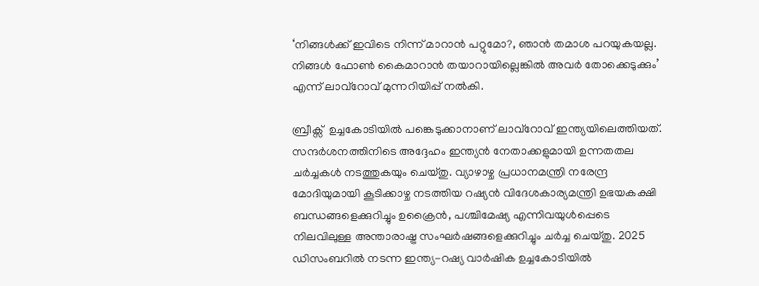‘നിങ്ങള്‍ക്ക് ഇവിടെ നിന്ന് മാറാന്‍ പറ്റുമോ?, ഞാന്‍ തമാശ പറയുകയല്ല. നിങ്ങള്‍ ഫോണ്‍ കൈമാറാന്‍ തയാറായില്ലെങ്കില്‍ അവര്‍ തോക്കെടുക്കും’ എന്ന് ലാവ്റോവ് മുന്നറിയിപ്പ് നല്‍കി.

ബ്രീക്സ്  ഉച്ചകോടിയിൽ പങ്കെടുക്കാനാണ് ലാവ്‌റോവ് ഇന്ത്യയിലെത്തിയത്. സന്ദർശനത്തിനിടെ അദ്ദേഹം ഇന്ത്യൻ നേതാക്കളുമായി ഉന്നതതല ചർച്ചകൾ നടത്തുകയും ചെയ്തു. വ്യാഴാഴ്ച പ്രധാനമന്ത്രി നരേന്ദ്ര മോദിയുമായി കൂടിക്കാഴ്ച നടത്തിയ റഷ്യന്‍ വിദേശകാര്യമന്ത്രി ഉഭയകക്ഷി ബന്ധങ്ങളെക്കുറിച്ചും ഉക്രൈൻ, പശ്ചിമേഷ്യ എന്നിവയുൾപ്പെടെ നിലവിലുള്ള അന്താരാഷ്ട്ര സംഘർഷങ്ങളെക്കുറിച്ചും ചർച്ച ചെയ്തു. 2025 ഡിസംബറിൽ നടന്ന ഇന്ത്യ-റഷ്യ വാർഷിക ഉച്ചകോടിയിൽ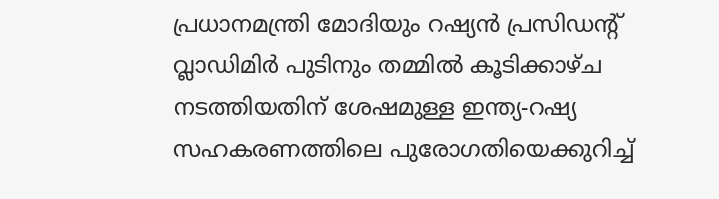പ്രധാനമന്ത്രി മോദിയും റഷ്യൻ പ്രസിഡന്റ് വ്ലാഡിമിർ പുടിനും തമ്മിൽ കൂടിക്കാഴ്ച നടത്തിയതിന് ശേഷമുള്ള ഇന്ത്യ-റഷ്യ സഹകരണത്തിലെ പുരോഗതിയെക്കുറിച്ച്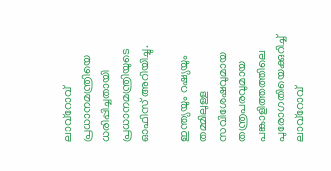ലാവ്‌റോവ് പ്രധാനമന്ത്രിയെ ധരിപ്പിച്ചതായി പ്രധാനമന്ത്രിയുടെ ഓഫിസ് അറിയിച്ചു.

ഇന്ത്യയും റഷ്യയും തമ്മിലുള്ള സവിശേഷവുമായ തന്ത്രപരവുമായ പങ്കാളിത്തത്തിലെ പുരോഗതിയെക്കുറിച്ച് ലാവ്‌റോവ്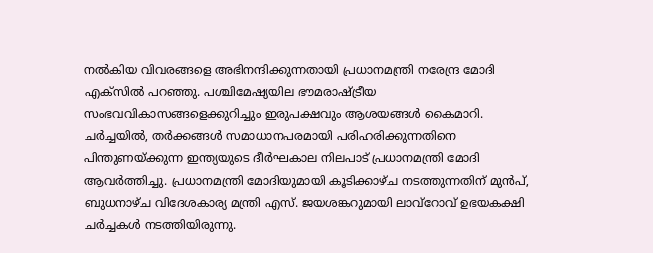നൽകിയ വിവരങ്ങളെ അഭിനന്ദിക്കുന്നതായി പ്രധാനമന്ത്രി നരേന്ദ്ര മോദി എക്സില്‍ പറഞ്ഞു. പശ്ചിമേഷ്യയില ഭൗമരാഷ്ട്രീയ സംഭവവികാസങ്ങളെക്കുറിച്ചും ഇരുപക്ഷവും ആശയങ്ങൾ കൈമാറി. ചർച്ചയിൽ, തർക്കങ്ങൾ സമാധാനപരമായി പരിഹരിക്കുന്നതിനെ പിന്തുണയ്ക്കുന്ന ഇന്ത്യയുടെ ദീർഘകാല നിലപാട് പ്രധാനമന്ത്രി മോദി ആവർത്തിച്ചു. പ്രധാനമന്ത്രി മോദിയുമായി കൂടിക്കാഴ്ച നടത്തുന്നതിന് മുൻപ്, ബുധനാഴ്ച വിദേശകാര്യ മന്ത്രി എസ്. ജയശങ്കറുമായി ലാവ്‌റോവ് ഉഭയകക്ഷി ചർച്ചകൾ നടത്തിയിരുന്നു.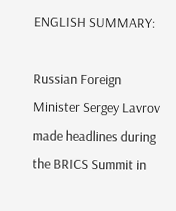ENGLISH SUMMARY:

Russian Foreign Minister Sergey Lavrov made headlines during the BRICS Summit in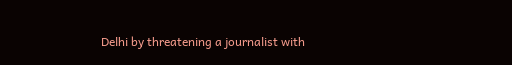Delhi by threatening a journalist with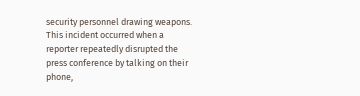security personnel drawing weapons. This incident occurred when a reporter repeatedly disrupted the press conference by talking on their phone,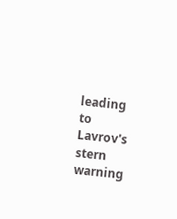leading to Lavrov's stern warning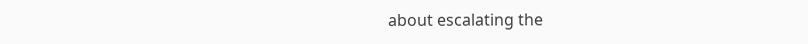about escalating the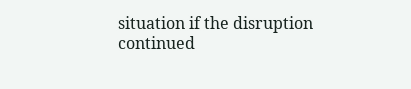situation if the disruption continued